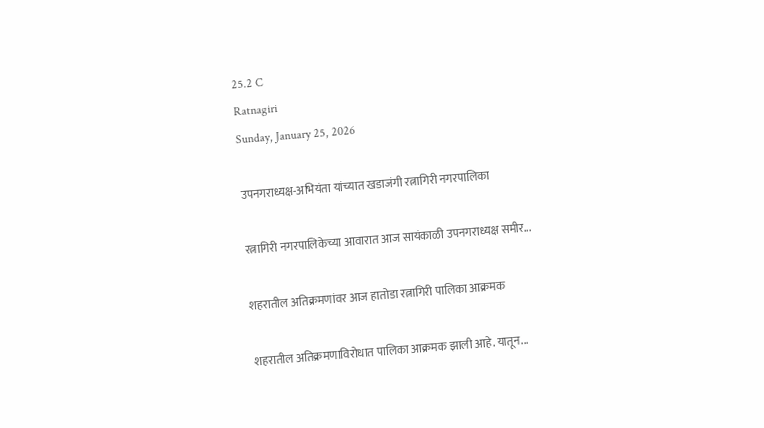25.2 C
Ratnagiri
Sunday, January 25, 2026

उपनगराध्यक्ष-अभियंता यांच्यात खडाजंगी रत्नागिरी नगरपालिका

रत्नागिरी नगरपालिकेच्या आवारात आज सायंकाळी उपनगराध्यक्ष समीर...

शहरातील अतिक्रमणांवर आज हातोडा रत्नागिरी पालिका आक्रमक

शहरातील अतिक्रमणाविरोधात पालिका आक्रमक झाली आहे. यातून...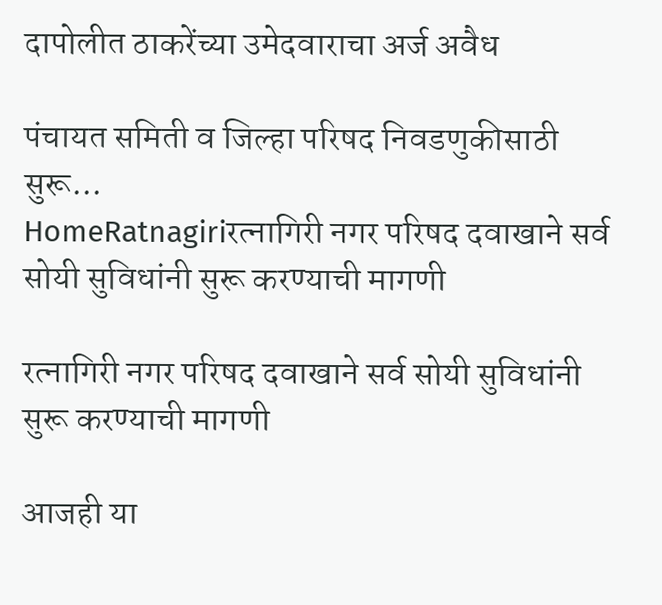दापोलीत ठाकरेंच्या उमेदवाराचा अर्ज अवैध

पंचायत समिती व जिल्हा परिषद निवडणुकीसाठी सुरू...
HomeRatnagiriरत्नागिरी नगर परिषद दवाखाने सर्व सोयी सुविधांनी सुरू करण्याची मागणी

रत्नागिरी नगर परिषद दवाखाने सर्व सोयी सुविधांनी सुरू करण्याची मागणी

आजही या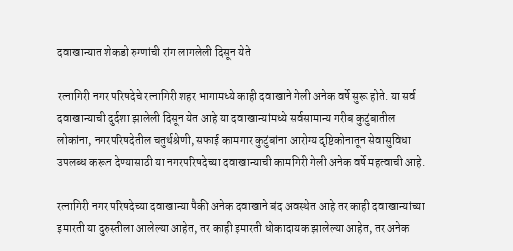दवाखान्यात शेकडो रुग्णांची रांग लागलेली दिसून येते

रत्नागिरी नगर परिषदेचे रत्नागिरी शहर भागामध्ये काही दवाखाने गेली अनेक वर्षे सुरू होते. या सर्व दवाखान्याची दुर्दशा झालेली दिसून येत आहे या दवाखान्यांमध्ये सर्वसामान्य गरीब कुटुंबातील लोकांना, नगरपरिषदेतील चतुर्थश्रेणी, सफाई कामगार कुटुंबांना आरोग्य दृष्टिकोनातून सेवासुविधा उपलब्ध करून देण्यासाठी या नगरपरिषदेच्या दवाखान्याची कामगिरी गेली अनेक वर्षे महत्वाची आहे.

रत्नागिरी नगर परिषदेच्या दवाखान्या पैकी अनेक दवाखाने बंद अवस्थेत आहे तर काही दवाखान्यांच्या इमारती या दुरुस्तीला आलेल्या आहेत, तर काही इमारती धोकादायक झालेल्या आहेत, तर अनेक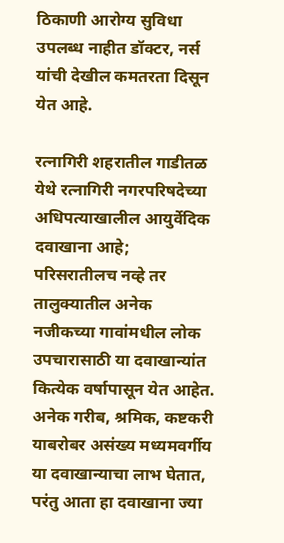ठिकाणी आरोग्य सुविधा उपलब्ध नाहीत डॉक्टर, नर्स यांची देखील कमतरता दिसून येत आहे.

रत्नागिरी शहरातील गाडीतळ येथे रत्नागिरी नगरपरिषदेच्या अधिपत्याखालील आयुर्वेदिक दवाखाना आहे; परिसरातीलच नव्हे तर तालुक्यातील अनेक नजीकच्या गावांमधील लोक उपचारासाठी या दवाखान्यांत कित्येक वर्षापासून येत आहेत. अनेक गरीब, श्रमिक, कष्टकरी याबरोबर असंख्य मध्यमवर्गीय या दवाखान्याचा लाभ घेतात, परंतु आता हा दवाखाना ज्या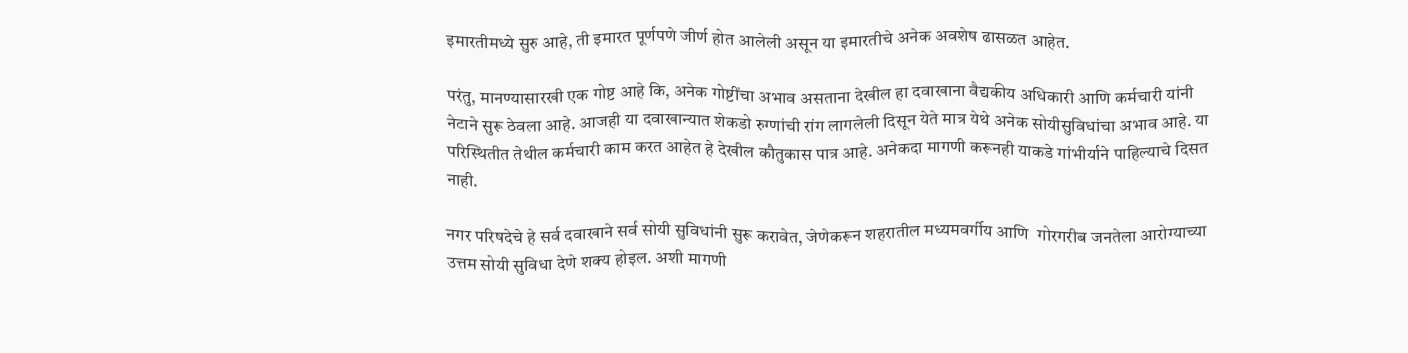इमारतीमध्ये सुरु आहे, ती इमारत पूर्णपणे जीर्ण होत आलेली असून या इमारतीचे अनेक अवशेष ढासळत आहेत.

परंतु, मानण्यासारखी एक गोष्ट आहे कि, अनेक गोष्टींचा अभाव असताना देखील हा दवाखाना वैद्यकीय अधिकारी आणि कर्मचारी यांनी नेटाने सुरू ठेवला आहे. आजही या दवाखान्यात शेकडो रुग्णांची रांग लागलेली दिसून येते मात्र येथे अनेक सोयीसुविधांचा अभाव आहे. या परिस्थितीत तेथील कर्मचारी काम करत आहेत हे देखील कौतुकास पात्र आहे. अनेकदा मागणी करूनही याकडे गांभीर्याने पाहिल्याचे दिसत नाही.

नगर परिषदेचे हे सर्व दवाखाने सर्व सोयी सुविधांनी सुरू करावेत, जेणेकरून शहरातील मध्यमवर्गीय आणि  गोरगरीब जनतेला आरोग्याच्या उत्तम सोयी सुविधा देणे शक्य होइल. अशी मागणी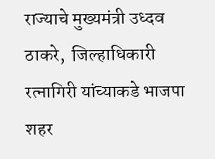राज्याचे मुख्यमंत्री उध्दव ठाकरे,  जिल्हाधिकारी रत्नागिरी यांच्याकडे भाजपा शहर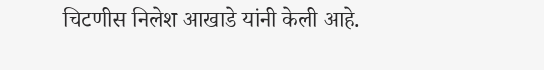चिटणीस निलेश आखाडे यांनी केली आहे.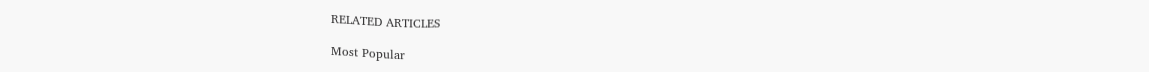RELATED ARTICLES

Most Popular